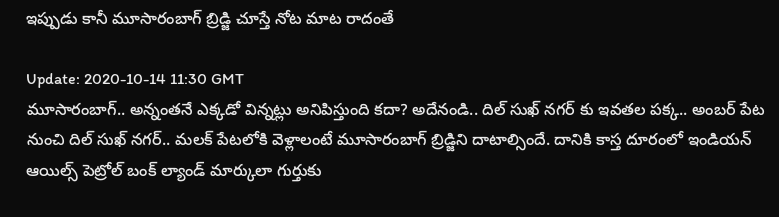ఇప్పుడు కానీ మూసారంబాగ్ బ్రిడ్జి చూస్తే నోట మాట రాదంతే

Update: 2020-10-14 11:30 GMT
మూసారంబాగ్.. అన్నంతనే ఎక్కడో విన్నట్లు అనిపిస్తుంది కదా? అదేనండి.. దిల్ సుఖ్ నగర్ కు ఇవతల పక్క.. అంబర్ పేట నుంచి దిల్ సుఖ్ నగర్.. మలక్ పేటలోకి వెళ్లాలంటే మూసారంబాగ్ బ్రిడ్జిని దాటాల్సిందే. దానికి కాస్త దూరంలో ఇండియన్ ఆయిల్స్ పెట్రోల్ బంక్ ల్యాండ్ మార్కులా గుర్తుకు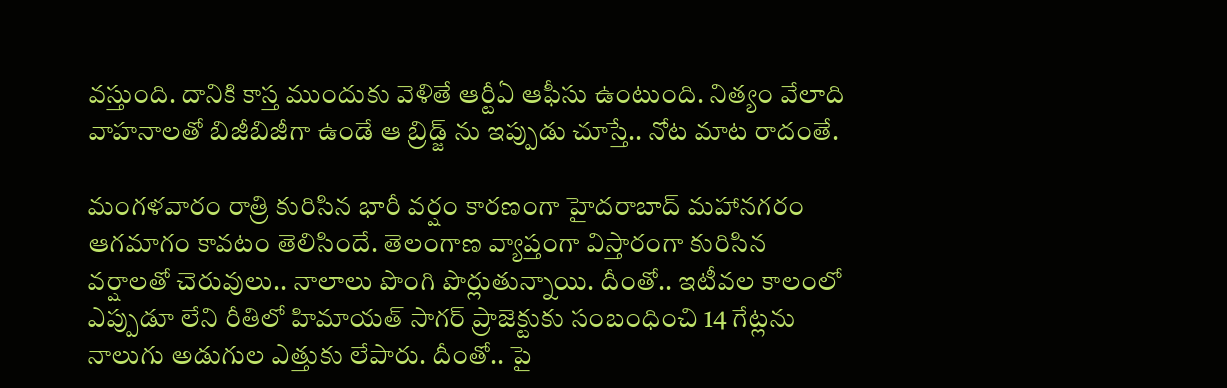వస్తుంది. దానికి కాస్త ముందుకు వెళితే ఆర్టీఏ ఆఫీసు ఉంటుంది. నిత్యం వేలాది వాహనాలతో బిజీబిజీగా ఉండే ఆ బ్రిడ్జ్ ను ఇప్పుడు చూస్తే.. నోట మాట రాదంతే.

మంగళవారం రాత్రి కురిసిన భారీ వర్షం కారణంగా హైదరాబాద్ మహానగరం ఆగమాగం కావటం తెలిసిందే. తెలంగాణ వ్యాప్తంగా విస్తారంగా కురిసిన వర్షాలతో చెరువులు.. నాలాలు పొంగి పొర్లుతున్నాయి. దీంతో.. ఇటీవల కాలంలో ఎప్పుడూ లేని రీతిలో హిమాయత్ సాగర్ ప్రాజెక్టుకు సంబంధించి 14 గేట్లను నాలుగు అడుగుల ఎత్తుకు లేపారు. దీంతో.. పై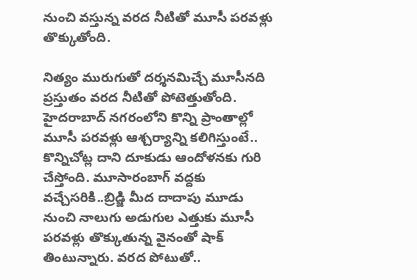నుంచి వస్తున్న వరద నీటితో మూసీ పరవళ్లు తొక్కుతోంది.

నిత్యం మురుగుతో దర్శనమిచ్చే మూసీనది ప్రస్తుతం వరద నీటితో పోటెత్తుతోంది. హైదరాబాద్ నగరంలోని కొన్ని ప్రాంతాల్లో మూసీ పరవళ్లు ఆశ్చర్యాన్ని కలిగిస్తుంటే.. కొన్నిచోట్ల దాని దూకుడు ఆందోళనకు గురి చేస్తోంది. మూసారంబాగ్ వద్దకు వచ్చేసరికి..బ్రిడ్జి మీద దాదాపు మూడు నుంచి నాలుగు అడుగుల ఎత్తుకు మూసీ పరవళ్లు తొక్కుతున్న వైనంతో షాక్ తింటున్నారు. వరద పోటుతో..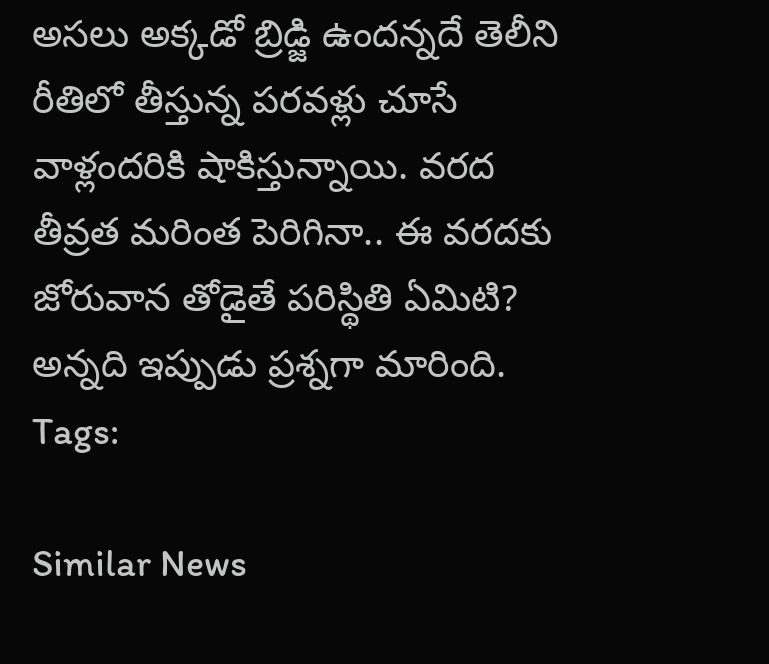అసలు అక్కడో బ్రిడ్జి ఉందన్నదే తెలీని రీతిలో తీస్తున్న పరవళ్లు చూసే వాళ్లందరికి షాకిస్తున్నాయి. వరద తీవ్రత మరింత పెరిగినా.. ఈ వరదకు జోరువాన తోడైతే పరిస్థితి ఏమిటి? అన్నది ఇప్పుడు ప్రశ్నగా మారింది.
Tags:

Similar News